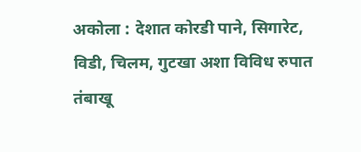अकोला : देशात कोरडी पाने, सिगारेट, विडी, चिलम, गुटखा अशा विविध रुपात तंबाखू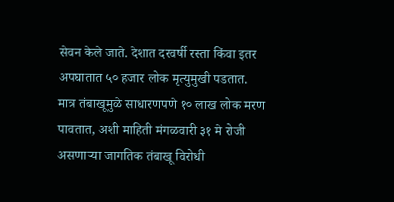सेवन केले जाते. देशात दरवर्षी रस्ता किंवा इतर अपघातात ५० हजार लोक मृत्युमुखी पडतात. मात्र तंबाखूमुळे साधारणपणे १० लाख लोक मरण पावतात, अशी माहिती मंगळवारी ३१ मे रोजी असणाऱ्या जागतिक तंबाखू विरोधी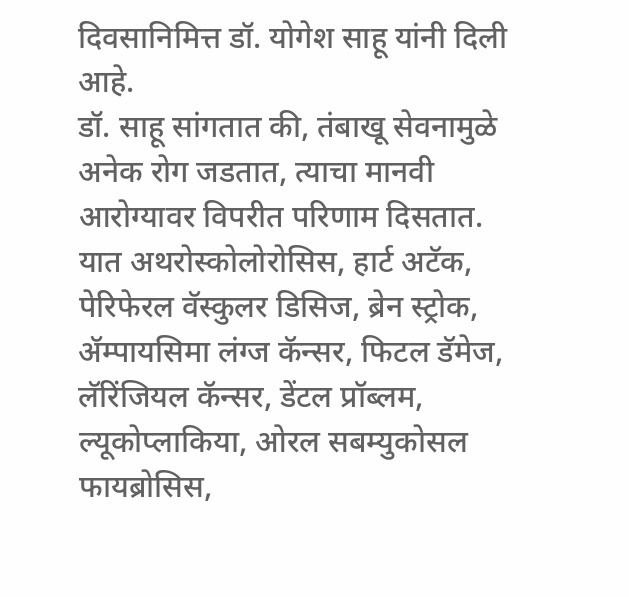दिवसानिमित्त डॉ. योगेश साहू यांनी दिली आहे.
डॉ. साहू सांगतात की, तंबाखू सेवनामुळे अनेक रोग जडतात, त्याचा मानवी आरोग्यावर विपरीत परिणाम दिसतात. यात अथरोस्कोलोरोसिस, हार्ट अटॅक, पेरिफेरल वॅस्कुलर डिसिज, ब्रेन स्ट्रोक, ॲम्पायसिमा लंग्ज कॅन्सर, फिटल डॅमेज, लॅरिंजियल कॅन्सर, डेंटल प्रॉब्लम, ल्यूकोप्लाकिया, ओरल सबम्युकोसल फायब्रोसिस,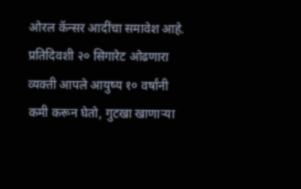ओरल कॅन्सर आदींचा समावेश आहे. प्रतिदिवशी २० सिगारेट ओढणारा व्यक्ती आपले आयुष्य १० वर्षांनी कमी करून घेतो, गुटखा खाणाऱ्या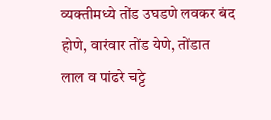व्यक्तीमध्ये तोंड उघडणे लवकर बंद होणे, वारंवार तोंड येणे, तोंडात लाल व पांढरे चट्टे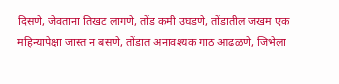दिसणे, जेवताना तिखट लागणे, तोंड कमी उघडणे, तोंडातील जखम एक महिन्यापेक्षा जास्त न बसणे, तोंडात अनावश्यक गाठ आढळणे, जिभेला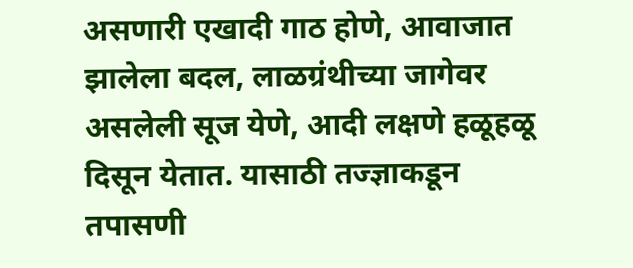असणारी एखादी गाठ होणे, आवाजात झालेला बदल, लाळग्रंथीच्या जागेवर असलेली सूज येणे, आदी लक्षणे हळूहळू दिसून येतात. यासाठी तज्ज्ञाकडून तपासणी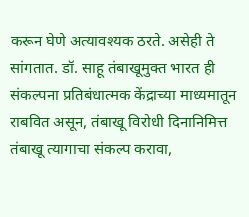करून घेणे अत्यावश्यक ठरते. असेही ते सांगतात. डॉ. साहू तंबाखूमुक्त भारत ही संकल्पना प्रतिबंधात्मक केंद्राच्या माध्यमातून राबवित असून, तंबाखू विरोधी दिनानिमित्त तंबाखू त्यागाचा संकल्प करावा,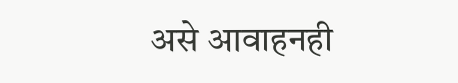असे आवाहनही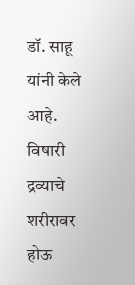डॉ. साहू यांनी केले आहे.
विषारी द्रव्याचे शरीरावर होऊ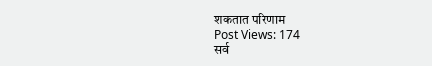शकतात परिणाम
Post Views: 174
सर्व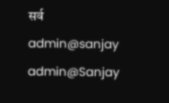सर्व
admin@sanjay
admin@Sanjay